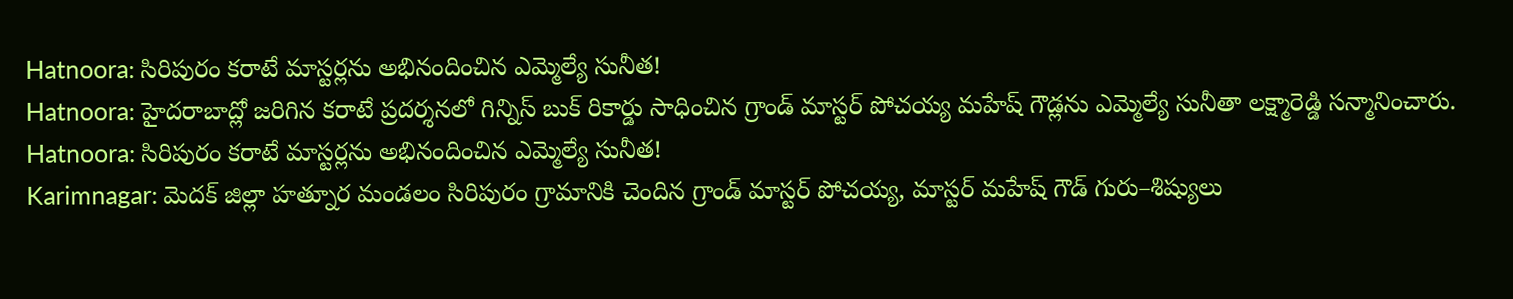Hatnoora: సిరిపురం కరాటే మాస్టర్లను అభినందించిన ఎమ్మెల్యే సునీత!
Hatnoora: హైదరాబాద్లో జరిగిన కరాటే ప్రదర్శనలో గిన్నిస్ బుక్ రికార్డు సాధించిన గ్రాండ్ మాస్టర్ పోచయ్య మహేష్ గౌడ్లను ఎమ్మెల్యే సునీతా లక్ష్మారెడ్డి సన్మానించారు.
Hatnoora: సిరిపురం కరాటే మాస్టర్లను అభినందించిన ఎమ్మెల్యే సునీత!
Karimnagar: మెదక్ జిల్లా హత్నూర మండలం సిరిపురం గ్రామానికి చెందిన గ్రాండ్ మాస్టర్ పోచయ్య, మాస్టర్ మహేష్ గౌడ్ గురు–శిష్యులు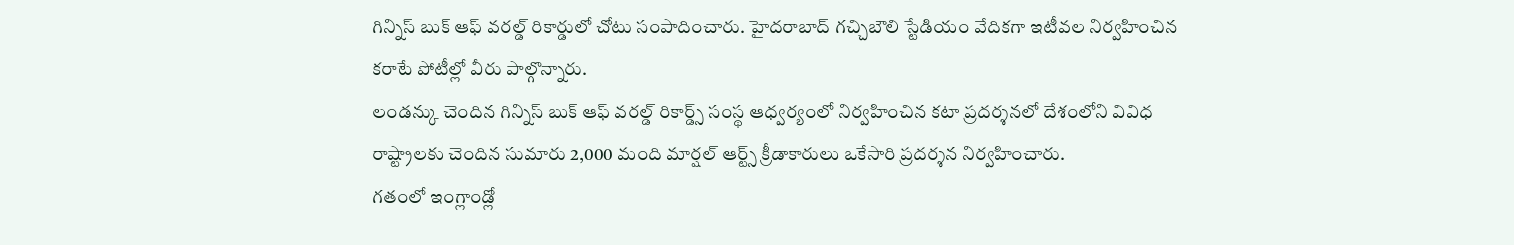గిన్నిస్ బుక్ ఆఫ్ వరల్డ్ రికార్డులో చోటు సంపాదించారు. హైదరాబాద్ గచ్చిబౌలి స్టేడియం వేదికగా ఇటీవల నిర్వహించిన కరాటే పోటీల్లో వీరు పాల్గొన్నారు.
లండన్కు చెందిన గిన్నిస్ బుక్ ఆఫ్ వరల్డ్ రికార్డ్స్ సంస్థ ఆధ్వర్యంలో నిర్వహించిన కటా ప్రదర్శనలో దేశంలోని వివిధ రాష్ట్రాలకు చెందిన సుమారు 2,000 మంది మార్షల్ ఆర్ట్స్ క్రీడాకారులు ఒకేసారి ప్రదర్శన నిర్వహించారు.
గతంలో ఇంగ్లాండ్లో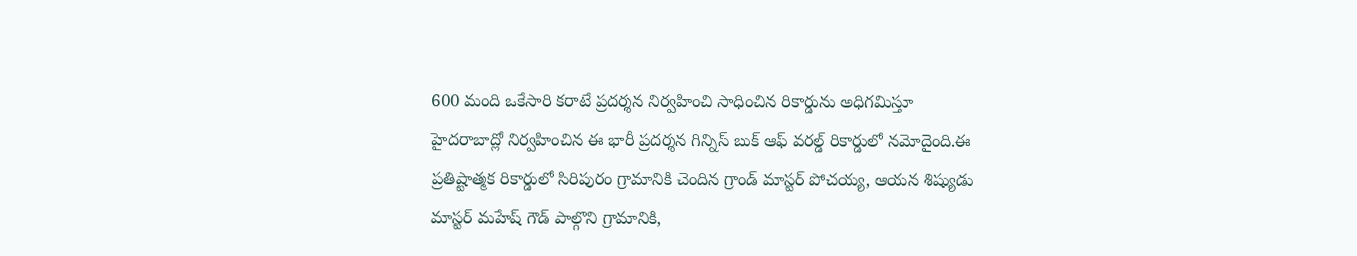600 మంది ఒకేసారి కరాటే ప్రదర్శన నిర్వహించి సాధించిన రికార్డును అధిగమిస్తూ హైదరాబాద్లో నిర్వహించిన ఈ భారీ ప్రదర్శన గిన్నిస్ బుక్ ఆఫ్ వరల్డ్ రికార్డులో నమోదైంది.ఈ ప్రతిష్టాత్మక రికార్డులో సిరిపురం గ్రామానికి చెందిన గ్రాండ్ మాస్టర్ పోచయ్య, ఆయన శిష్యుడు మాస్టర్ మహేష్ గౌడ్ పాల్గొని గ్రామానికి,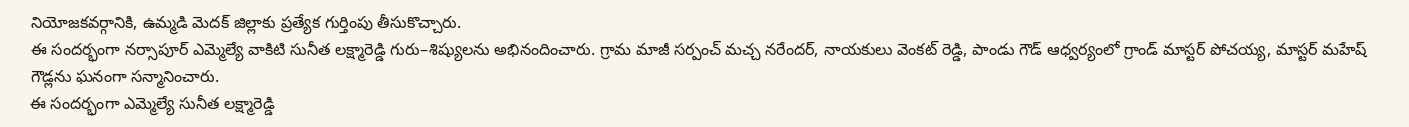నియోజకవర్గానికి, ఉమ్మడి మెదక్ జిల్లాకు ప్రత్యేక గుర్తింపు తీసుకొచ్చారు.
ఈ సందర్భంగా నర్సాపూర్ ఎమ్మెల్యే వాకిటి సునీత లక్ష్మారెడ్డి గురు–శిష్యులను అభినందించారు. గ్రామ మాజీ సర్పంచ్ మచ్చ నరేందర్, నాయకులు వెంకట్ రెడ్డి, పాండు గౌడ్ ఆధ్వర్యంలో గ్రాండ్ మాస్టర్ పోచయ్య, మాస్టర్ మహేష్ గౌడ్లను ఘనంగా సన్మానించారు.
ఈ సందర్భంగా ఎమ్మెల్యే సునీత లక్ష్మారెడ్డి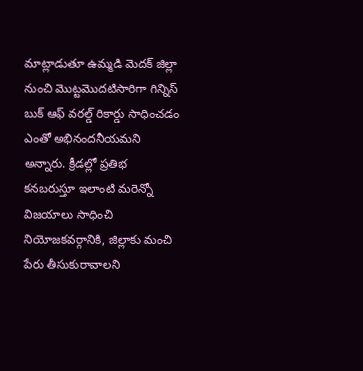మాట్లాడుతూ ఉమ్మడి మెదక్ జిల్లా నుంచి మొట్టమొదటిసారిగా గిన్నిస్ బుక్ ఆఫ్ వరల్డ్ రికార్డు సాధించడం ఎంతో అభినందనీయమని అన్నారు. క్రీడల్లో ప్రతిభ కనబరుస్తూ ఇలాంటి మరెన్నో విజయాలు సాధించి నియోజకవర్గానికి, జిల్లాకు మంచి పేరు తీసుకురావాలని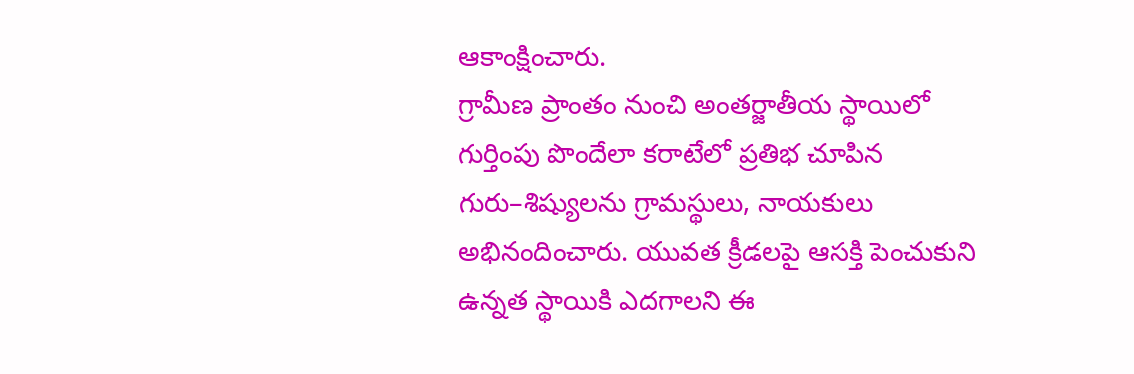ఆకాంక్షించారు.
గ్రామీణ ప్రాంతం నుంచి అంతర్జాతీయ స్థాయిలో గుర్తింపు పొందేలా కరాటేలో ప్రతిభ చూపిన గురు–శిష్యులను గ్రామస్థులు, నాయకులు అభినందించారు. యువత క్రీడలపై ఆసక్తి పెంచుకుని ఉన్నత స్థాయికి ఎదగాలని ఈ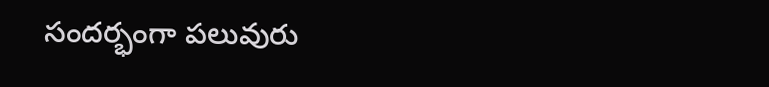సందర్భంగా పలువురు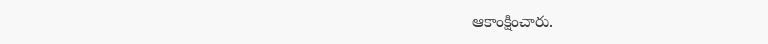ఆకాంక్షించారు.